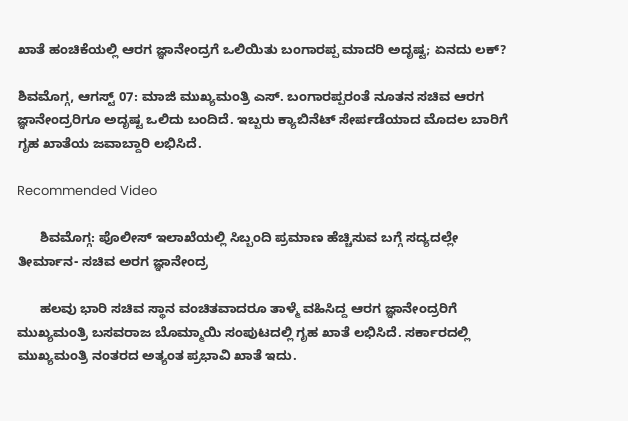ಖಾತೆ ಹಂಚಿಕೆಯಲ್ಲಿ ಆರಗ ಜ್ಞಾನೇಂದ್ರಗೆ ಒಲಿಯಿತು ಬಂಗಾರಪ್ಪ ಮಾದರಿ ಅದೃಷ್ಟ; ಏನದು ಲಕ್?

ಶಿವಮೊಗ್ಗ, ಆಗಸ್ಟ್ 07: ಮಾಜಿ ಮುಖ್ಯಮಂತ್ರಿ ಎಸ್. ಬಂಗಾರಪ್ಪರಂತೆ ನೂತನ ಸಚಿವ ಆರಗ ಜ್ಞಾನೇಂದ್ರರಿಗೂ ಅದೃಷ್ಟ ಒಲಿದು ಬಂದಿದೆ. ಇಬ್ಬರು ಕ್ಯಾಬಿನೆಟ್ ಸೇರ್ಪಡೆಯಾದ ಮೊದಲ ಬಾರಿಗೆ ಗೃಹ ಖಾತೆಯ ಜವಾಬ್ದಾರಿ ಲಭಿಸಿದೆ.

Recommended Video

      ಶಿವಮೊಗ್ಗ: ಪೊಲೀಸ್‌ ಇಲಾಖೆಯಲ್ಲಿ ಸಿಬ್ಬಂದಿ ಪ್ರಮಾಣ ಹೆಚ್ಚಿಸುವ ಬಗ್ಗೆ ಸದ್ಯದಲ್ಲೇ ತೀರ್ಮಾನ- ಸಚಿವ ಅರಗ ಜ್ಞಾನೇಂದ್ರ

      ಹಲವು ಭಾರಿ ಸಚಿವ ಸ್ಥಾನ ವಂಚಿತವಾದರೂ ತಾಳ್ಮೆ ವಹಿಸಿದ್ದ ಆರಗ ಜ್ಞಾನೇಂದ್ರರಿಗೆ ಮುಖ್ಯಮಂತ್ರಿ ಬಸವರಾಜ ಬೊಮ್ಮಾಯಿ ಸಂಪುಟದಲ್ಲಿ ಗೃಹ ಖಾತೆ ಲಭಿಸಿದೆ. ಸರ್ಕಾರದಲ್ಲಿ ಮುಖ್ಯಮಂತ್ರಿ ನಂತರದ ಅತ್ಯಂತ ಪ್ರಭಾವಿ ಖಾತೆ ಇದು.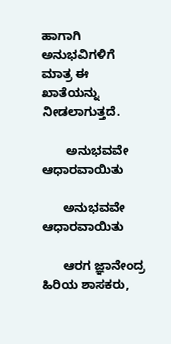ಹಾಗಾಗಿ ಅನುಭವಿಗಳಿಗೆ ಮಾತ್ರ ಈ ಖಾತೆಯನ್ನು ನೀಡಲಾಗುತ್ತದೆ.

       ಅನುಭವವೇ ಆಧಾರವಾಯಿತು

      ಅನುಭವವೇ ಆಧಾರವಾಯಿತು

      ಆರಗ ಜ್ಞಾನೇಂದ್ರ ಹಿರಿಯ ಶಾಸಕರು,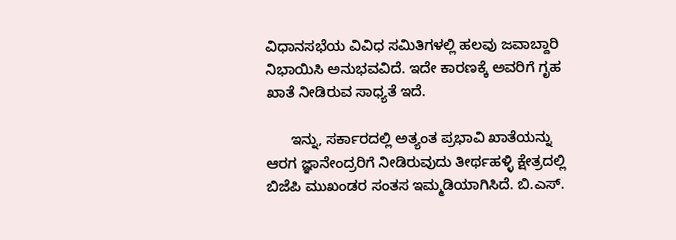ವಿಧಾನಸಭೆಯ ವಿವಿಧ ಸಮಿತಿಗಳಲ್ಲಿ ಹಲವು ಜವಾಬ್ದಾರಿ ನಿಭಾಯಿಸಿ ಅನುಭವವಿದೆ. ಇದೇ ಕಾರಣಕ್ಕೆ ಅವರಿಗೆ ಗೃಹ ಖಾತೆ ನೀಡಿರುವ ಸಾಧ್ಯತೆ ಇದೆ.

      ಇನ್ನು, ಸರ್ಕಾರದಲ್ಲಿ ಅತ್ಯಂತ ಪ್ರಭಾವಿ ಖಾತೆಯನ್ನು ಆರಗ ಜ್ಞಾನೇಂದ್ರರಿಗೆ ನೀಡಿರುವುದು ತೀರ್ಥಹಳ್ಳಿ ಕ್ಷೇತ್ರದಲ್ಲಿ ಬಿಜೆಪಿ ಮುಖಂಡರ ಸಂತಸ ಇಮ್ಮಡಿಯಾಗಿಸಿದೆ. ಬಿ.ಎಸ್.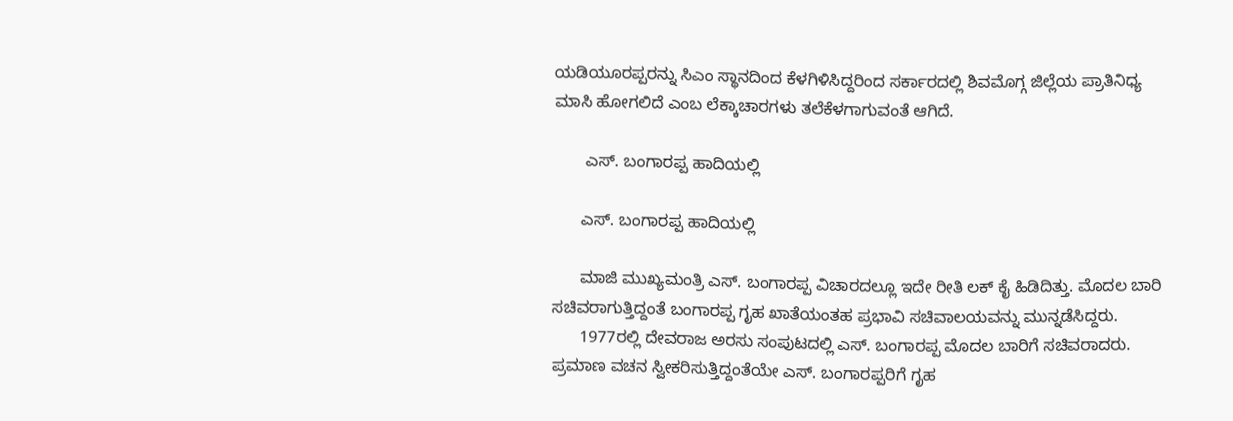ಯಡಿಯೂರಪ್ಪರನ್ನು ಸಿಎಂ ಸ್ಥಾನದಿಂದ ಕೆಳಗಿಳಿಸಿದ್ದರಿಂದ ಸರ್ಕಾರದಲ್ಲಿ ಶಿವಮೊಗ್ಗ ಜಿಲ್ಲೆಯ ಪ್ರಾತಿನಿಧ್ಯ ಮಾಸಿ ಹೋಗಲಿದೆ ಎಂಬ ಲೆಕ್ಕಾಚಾರಗಳು ತಲೆಕೆಳಗಾಗುವಂತೆ ಆಗಿದೆ.

       ಎಸ್. ಬಂಗಾರಪ್ಪ ಹಾದಿಯಲ್ಲಿ

      ಎಸ್. ಬಂಗಾರಪ್ಪ ಹಾದಿಯಲ್ಲಿ

      ಮಾಜಿ ಮುಖ್ಯಮಂತ್ರಿ ಎಸ್. ಬಂಗಾರಪ್ಪ ವಿಚಾರದಲ್ಲೂ ಇದೇ ರೀತಿ ಲಕ್ ಕೈ ಹಿಡಿದಿತ್ತು. ಮೊದಲ ಬಾರಿ ಸಚಿವರಾಗುತ್ತಿದ್ದಂತೆ ಬಂಗಾರಪ್ಪ ಗೃಹ ಖಾತೆಯಂತಹ ಪ್ರಭಾವಿ ಸಚಿವಾಲಯವನ್ನು ಮುನ್ನಡೆಸಿದ್ದರು.
      1977ರಲ್ಲಿ ದೇವರಾಜ ಅರಸು ಸಂಪುಟದಲ್ಲಿ ಎಸ್. ಬಂಗಾರಪ್ಪ ಮೊದಲ ಬಾರಿಗೆ ಸಚಿವರಾದರು. ಪ್ರಮಾಣ ವಚನ ಸ್ವೀಕರಿಸುತ್ತಿದ್ದಂತೆಯೇ ಎಸ್. ಬಂಗಾರಪ್ಪರಿಗೆ ಗೃಹ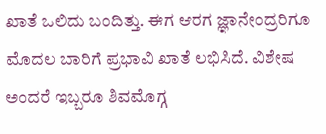ಖಾತೆ ಒಲಿದು ಬಂದಿತ್ತು. ಈಗ ಆರಗ ಜ್ಞಾನೇಂದ್ರರಿಗೂ ಮೊದಲ ಬಾರಿಗೆ ಪ್ರಭಾವಿ ಖಾತೆ ಲಭಿಸಿದೆ. ವಿಶೇಷ ಅಂದರೆ ಇಬ್ಬರೂ ಶಿವಮೊಗ್ಗ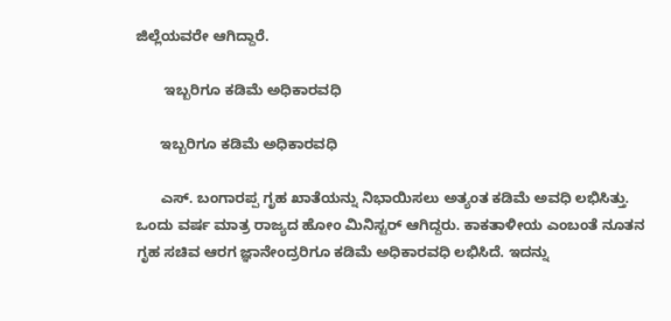ಜಿಲ್ಲೆಯವರೇ ಆಗಿದ್ದಾರೆ.

       ಇಬ್ಬರಿಗೂ ಕಡಿಮೆ ಅಧಿಕಾರವಧಿ

      ಇಬ್ಬರಿಗೂ ಕಡಿಮೆ ಅಧಿಕಾರವಧಿ

      ಎಸ್. ಬಂಗಾರಪ್ಪ ಗೃಹ ಖಾತೆಯನ್ನು ನಿಭಾಯಿಸಲು ಅತ್ಯಂತ ಕಡಿಮೆ ಅವಧಿ ಲಭಿಸಿತ್ತು. ಒಂದು ವರ್ಷ ಮಾತ್ರ ರಾಜ್ಯದ ಹೋಂ ಮಿನಿಸ್ಟರ್ ಆಗಿದ್ದರು. ಕಾಕತಾಳೀಯ ಎಂಬಂತೆ ನೂತನ ಗೃಹ ಸಚಿವ ಆರಗ ಜ್ಞಾನೇಂದ್ರರಿಗೂ ಕಡಿಮೆ ಅಧಿಕಾರವಧಿ ಲಭಿಸಿದೆ. ಇದನ್ನು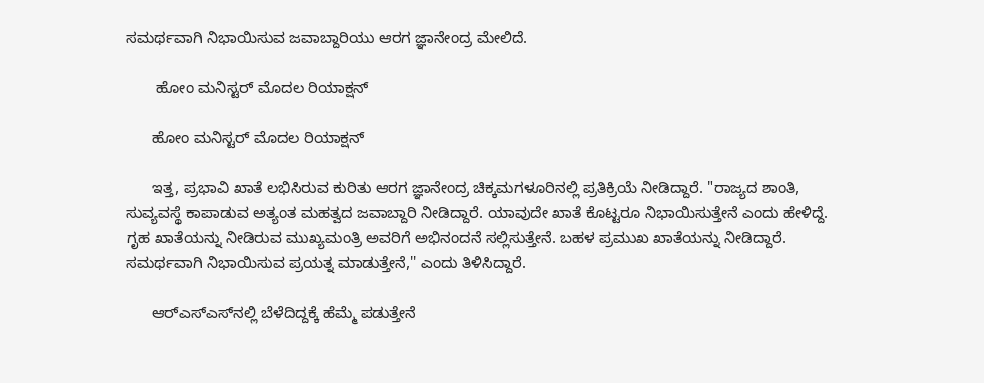ಸಮರ್ಥವಾಗಿ ನಿಭಾಯಿಸುವ ಜವಾಬ್ದಾರಿಯು ಆರಗ ಜ್ಞಾನೇಂದ್ರ ಮೇಲಿದೆ.

       ಹೋಂ ಮನಿಸ್ಟರ್ ಮೊದಲ ರಿಯಾಕ್ಷನ್

      ಹೋಂ ಮನಿಸ್ಟರ್ ಮೊದಲ ರಿಯಾಕ್ಷನ್

      ಇತ್ತ, ಪ್ರಭಾವಿ ಖಾತೆ ಲಭಿಸಿರುವ ಕುರಿತು ಆರಗ ಜ್ಞಾನೇಂದ್ರ ಚಿಕ್ಕಮಗಳೂರಿನಲ್ಲಿ ಪ್ರತಿಕ್ರಿಯೆ ನೀಡಿದ್ದಾರೆ. "ರಾಜ್ಯದ ಶಾಂತಿ, ಸುವ್ಯವಸ್ಥೆ ಕಾಪಾಡುವ ಅತ್ಯಂತ ಮಹತ್ವದ ಜವಾಬ್ದಾರಿ ನೀಡಿದ್ದಾರೆ. ಯಾವುದೇ ಖಾತೆ ಕೊಟ್ಟರೂ ನಿಭಾಯಿಸುತ್ತೇನೆ ಎಂದು ಹೇಳಿದ್ದೆ. ಗೃಹ ಖಾತೆಯನ್ನು ನೀಡಿರುವ ಮುಖ್ಯಮಂತ್ರಿ ಅವರಿಗೆ ಅಭಿನಂದನೆ ಸಲ್ಲಿಸುತ್ತೇನೆ. ಬಹಳ ಪ್ರಮುಖ ಖಾತೆಯನ್ನು ನೀಡಿದ್ದಾರೆ. ಸಮರ್ಥವಾಗಿ ನಿಭಾಯಿಸುವ ಪ್ರಯತ್ನ ಮಾಡುತ್ತೇನೆ,'' ಎಂದು ತಿಳಿಸಿದ್ದಾರೆ.

      ಆರ್‌ಎಸ್‌ಎಸ್‌ನಲ್ಲಿ ಬೆಳೆದಿದ್ದಕ್ಕೆ ಹೆಮ್ಮೆ ಪಡುತ್ತೇನೆ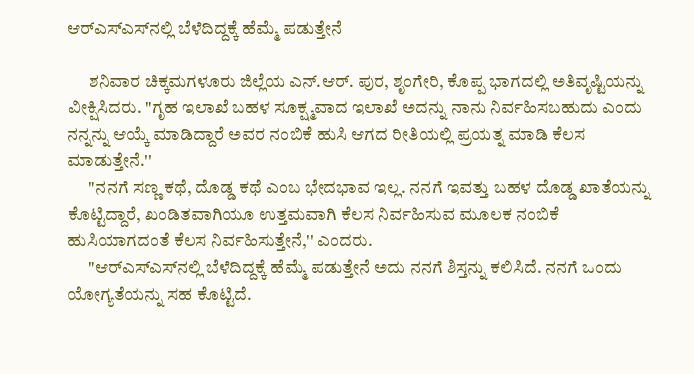ಆರ್‌ಎಸ್‌ಎಸ್‌ನಲ್ಲಿ ಬೆಳೆದಿದ್ದಕ್ಕೆ ಹೆಮ್ಮೆ ಪಡುತ್ತೇನೆ

      ಶನಿವಾರ ಚಿಕ್ಕಮಗಳೂರು ಜಿಲ್ಲೆಯ ಎನ್.ಆರ್. ಪುರ, ಶೃಂಗೇರಿ, ಕೊಪ್ಪ ಭಾಗದಲ್ಲಿ ಅತಿವೃಷ್ಟಿಯನ್ನು ವೀಕ್ಷಿಸಿದರು. "ಗೃಹ ಇಲಾಖೆ ಬಹಳ ಸೂಕ್ಷ್ಮವಾದ ಇಲಾಖೆ ಅದನ್ನು ನಾನು ನಿರ್ವಹಿಸಬಹುದು ಎಂದು ನನ್ನನ್ನು ಆಯ್ಕೆ ಮಾಡಿದ್ದಾರೆ ಅವರ ನಂಬಿಕೆ ಹುಸಿ ಆಗದ ರೀತಿಯಲ್ಲಿ ಪ್ರಯತ್ನ ಮಾಡಿ ಕೆಲಸ ಮಾಡುತ್ತೇನೆ.''
      "ನನಗೆ ಸಣ್ಣ ಕಥೆ, ದೊಡ್ಡ ಕಥೆ ಎಂಬ ಭೇದಭಾವ ಇಲ್ಲ. ನನಗೆ ಇವತ್ತು ಬಹಳ ದೊಡ್ಡ ಖಾತೆಯನ್ನು ಕೊಟ್ಟಿದ್ದಾರೆ, ಖಂಡಿತವಾಗಿಯೂ ಉತ್ತಮವಾಗಿ ಕೆಲಸ ನಿರ್ವಹಿಸುವ ಮೂಲಕ ನಂಬಿಕೆ ಹುಸಿಯಾಗದಂತೆ ಕೆಲಸ ನಿರ್ವಹಿಸುತ್ತೇನೆ,'' ಎಂದರು.
      "ಆರ್‌ಎಸ್‌ಎಸ್‌ನಲ್ಲಿ ಬೆಳೆದಿದ್ದಕ್ಕೆ ಹೆಮ್ಮೆ ಪಡುತ್ತೇನೆ ಅದು ನನಗೆ ಶಿಸ್ತನ್ನು ಕಲಿಸಿದೆ. ನನಗೆ ಒಂದು ಯೋಗ್ಯತೆಯನ್ನು ಸಹ ಕೊಟ್ಟಿದೆ.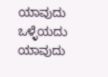ಯಾವುದು ಒಳ್ಳೆಯದು ಯಾವುದು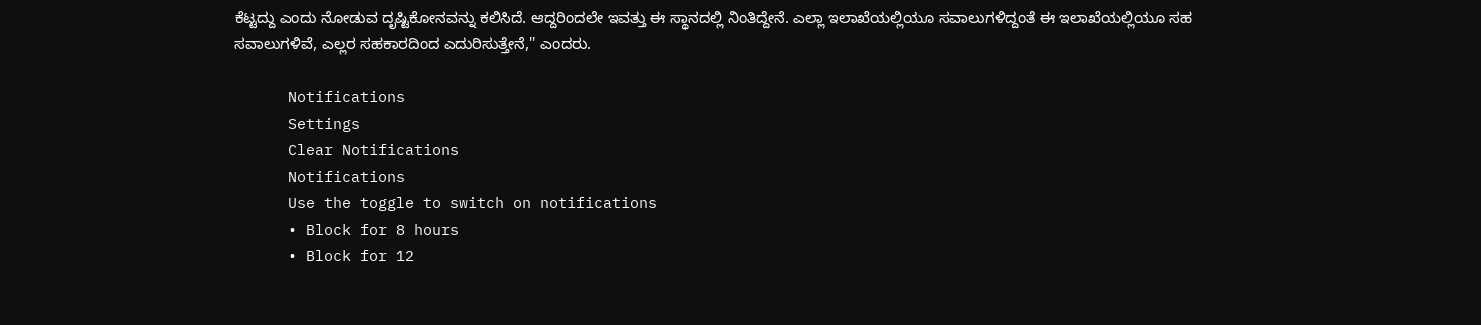ಕೆಟ್ಟದ್ದು ಎಂದು ನೋಡುವ ದೃಷ್ಟಿಕೋನವನ್ನು ಕಲಿಸಿದೆ. ಆದ್ದರಿಂದಲೇ ಇವತ್ತು ಈ ಸ್ಥಾನದಲ್ಲಿ ನಿಂತಿದ್ದೇನೆ. ಎಲ್ಲಾ ಇಲಾಖೆಯಲ್ಲಿಯೂ ಸವಾಲುಗಳಿದ್ದಂತೆ ಈ ಇಲಾಖೆಯಲ್ಲಿಯೂ ಸಹ ಸವಾಲುಗಳಿವೆ, ಎಲ್ಲರ ಸಹಕಾರದಿಂದ ಎದುರಿಸುತ್ತೇನೆ,'' ಎಂದರು.

      Notifications
      Settings
      Clear Notifications
      Notifications
      Use the toggle to switch on notifications
      • Block for 8 hours
      • Block for 12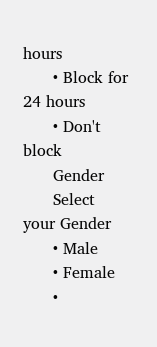hours
      • Block for 24 hours
      • Don't block
      Gender
      Select your Gender
      • Male
      • Female
      •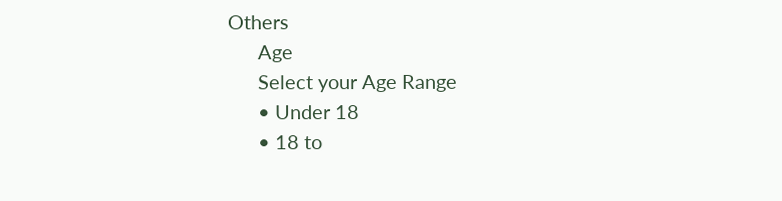Others
      Age
      Select your Age Range
      • Under 18
      • 18 to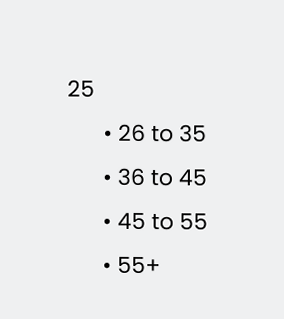25
      • 26 to 35
      • 36 to 45
      • 45 to 55
      • 55+